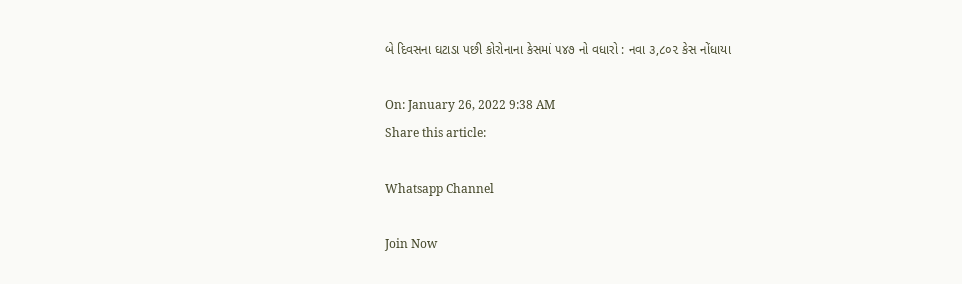બે દિવસના ઘટાડા પછી કોરોનાના કેસમાં ૫૪૭ નો વધારો : નવા ૩,૮૦૨ કેસ નોંધાયા

On: January 26, 2022 9:38 AM
Share this article:

Whatsapp Channel

Join Now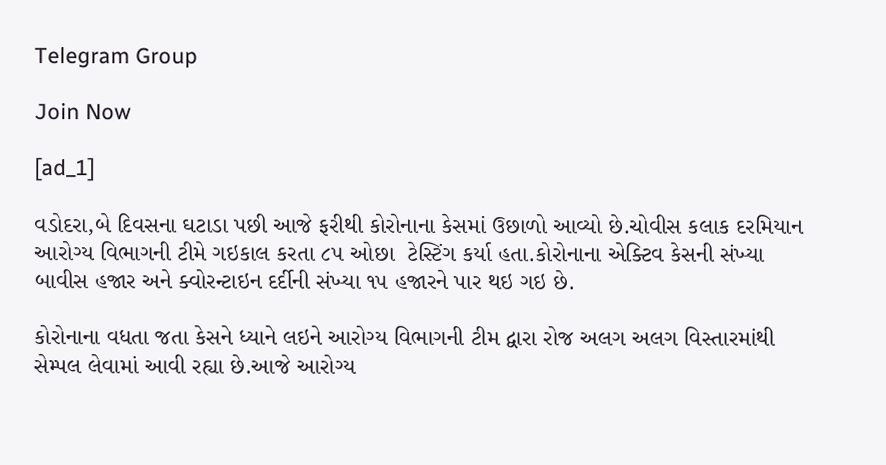Telegram Group

Join Now

[ad_1]

વડોદરા,બે દિવસના ઘટાડા પછી આજે ફરીથી કોરોનાના કેસમાં ઉછાળો આવ્યો છે.ચોવીસ કલાક દરમિયાન આરોગ્ય વિભાગની ટીમે ગઇકાલ કરતા ૮૫ ઓછા  ટેસ્ટિંગ કર્યા હતા.કોરોનાના એક્ટિવ કેસની સંખ્યા બાવીસ હજાર અને ક્વોરન્ટાઇન દર્દીની સંખ્યા ૧૫ હજારને પાર થઇ ગઇ છે.

કોરોનાના વધતા જતા કેસને ધ્યાને લઇને આરોગ્ય વિભાગની ટીમ દ્વારા રોજ અલગ અલગ વિસ્તારમાંથી સેમ્પલ લેવામાં આવી રહ્યા છે.આજે આરોગ્ય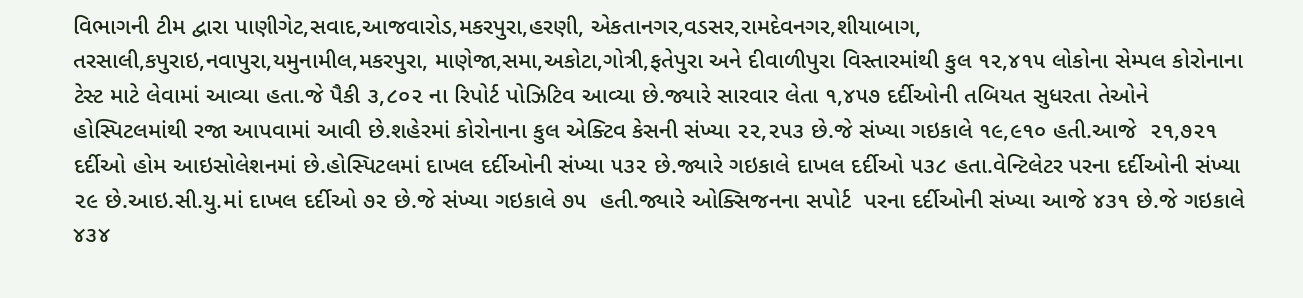વિભાગની ટીમ દ્વારા પાણીગેટ,સવાદ,આજવારોડ,મકરપુરા,હરણી, એકતાનગર,વડસર,રામદેવનગર,શીયાબાગ, તરસાલી,કપુરાઇ,નવાપુરા,યમુનામીલ,મકરપુરા, માણેજા,સમા,અકોટા,ગોત્રી,ફતેપુરા અને દીવાળીપુરા વિસ્તારમાંથી કુલ ૧૨,૪૧૫ લોકોના સેમ્પલ કોરોનાના ટેસ્ટ માટે લેવામાં આવ્યા હતા.જે પૈકી ૩,૮૦૨ ના રિપોર્ટ પોઝિટિવ આવ્યા છે.જ્યારે સારવાર લેતા ૧,૪૫૭ દર્દીઓની તબિયત સુધરતા તેઓને હોસ્પિટલમાંથી રજા આપવામાં આવી છે.શહેરમાં કોરોનાના કુલ એક્ટિવ કેસની સંખ્યા ૨૨,૨૫૩ છે.જે સંખ્યા ગઇકાલે ૧૯,૯૧૦ હતી.આજે  ૨૧,૭૨૧ દર્દીઓ હોમ આઇસોલેશનમાં છે.હોસ્પિટલમાં દાખલ દર્દીઓની સંખ્યા ૫૩૨ છે.જ્યારે ગઇકાલે દાખલ દર્દીઓ ૫૩૮ હતા.વેન્ટિલેટર પરના દર્દીઓની સંખ્યા ૨૯ છે.આઇ.સી.યુ.માં દાખલ દર્દીઓ ૭૨ છે.જે સંખ્યા ગઇકાલે ૭૫  હતી.જ્યારે ઓક્સિજનના સપોર્ટ  પરના દર્દીઓની સંખ્યા આજે ૪૩૧ છે.જે ગઇકાલે ૪૩૪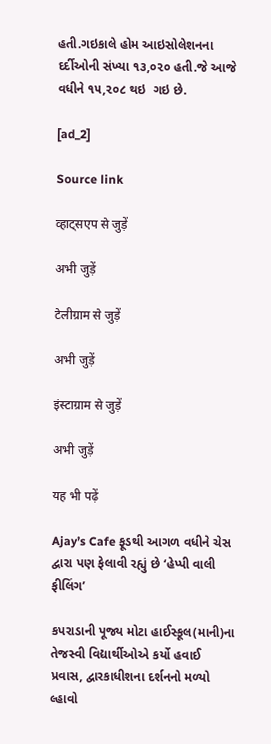હતી.ગઇકાલે હોમ આઇસોલેશનના  દર્દીઓની સંખ્યા ૧૩,૦૨૦ હતી.જે આજે વધીને ૧૫,૨૦૮ થઇ  ગઇ છે.

[ad_2]

Source link

व्हाट्सएप से जुड़ें

अभी जुड़ें

टेलीग्राम से जुड़ें

अभी जुड़ें

इंस्टाग्राम से जुड़ें

अभी जुड़ें

यह भी पढ़ें

Ajay’s Cafe ફૂડથી આગળ વધીને ચેસ દ્વારા પણ ફેલાવી રહ્યું છે ‘હેપ્પી વાલી ફીલિંગ’

કપરાડાની પૂજ્ય મોટા હાઈસ્કૂલ(માની)ના તેજસ્વી વિદ્યાર્થીઓએ કર્યો હવાઈ પ્રવાસ, દ્વારકાધીશના દર્શનનો મળ્યો લ્હાવો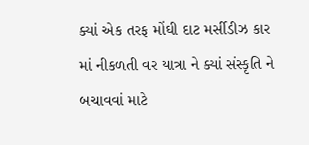ક્યાં એક તરફ મોંઘી દાટ મર્સીડીઝ કાર માં નીકળતી વર યાત્રા ને ક્યાં સંસ્કૃતિ ને બચાવવાં માટે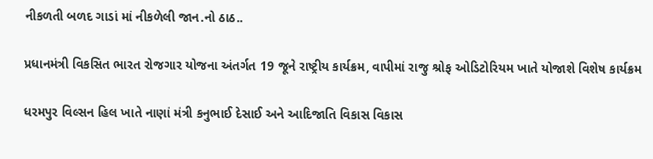નીકળતી બળદ ગાડાં માં નીકળેલી જાન.નો ઠાઠ..

પ્રધાનમંત્રી વિકસિત ભારત રોજગાર યોજના અંતર્ગત 19 જૂને રાષ્ટ્રીય કાર્યક્રમ, વાપીમાં રાજુ શ્રોફ ઓડિટોરિયમ ખાતે યોજાશે વિશેષ કાર્યક્રમ

ધરમપુર વિલ્સન હિલ ખાતે નાણાં મંત્રી કનુભાઈ દેસાઈ અને આદિજાતિ વિકાસ વિકાસ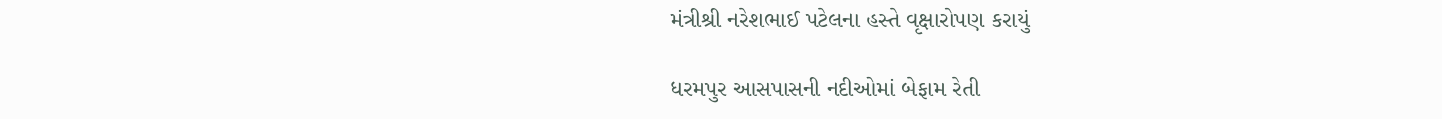મંત્રીશ્રી નરેશભાઈ પટેલના હસ્તે વૃક્ષારોપણ કરાયું

ધરમપુર આસપાસની નદીઓમાં બેફામ રેતી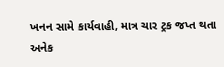ખનન સામે કાર્યવાહી, માત્ર ચાર ટ્રક જપ્ત થતા અનેક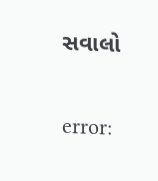સવાલો

error: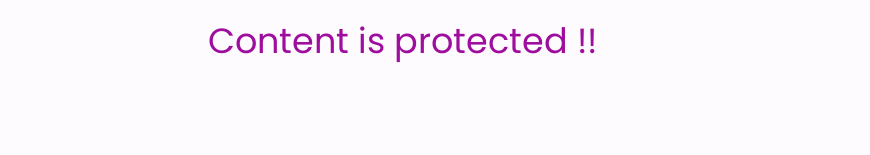Content is protected !!